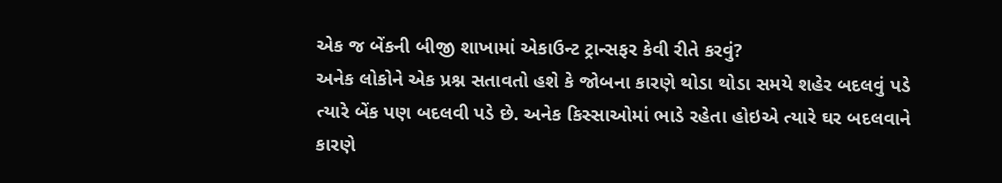એક જ બેંકની બીજી શાખામાં એકાઉન્ટ ટ્રાન્સફર કેવી રીતે કરવું?
અનેક લોકોને એક પ્રશ્ન સતાવતો હશે કે જોબના કારણે થોડા થોડા સમયે શહેર બદલવું પડે ત્યારે બેંક પણ બદલવી પડે છે. અનેક કિસ્સાઓમાં ભાડે રહેતા હોઇએ ત્યારે ઘર બદલવાને કારણે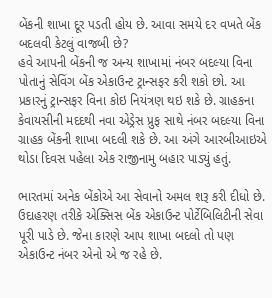બેંકની શાખા દૂર પડતી હોય છે. આવા સમયે દર વખતે બેંક બદલવી કેટલું વાજબી છે?
હવે આપની બેંકની જ અન્ય શાખામાં નંબર બદલ્યા વિના પોતાનું સેવિંગ બેંક એકાઉન્ટ ટ્રાન્સફર કરી શકો છો. આ પ્રકારનું ટ્રાન્સફર વિના કોઇ નિયંત્રણ થઇ શકે છે. ગ્રાહકના કેવાયસીની મદદથી નવા એડ્રેસ પ્રુફ સાથે નંબર બદલ્યા વિના ગ્રાહક બેંકની શાખા બદલી શકે છે. આ અંગે આરબીઆઇએ થોડા દિવસ પહેલા એક રાજીનામુ બહાર પાડ્યું હતું.

ભારતમાં અનેક બેંકોએ આ સેવાનો અમલ શરૂ કરી દીધો છે. ઉદાહરણ તરીકે એક્સિસ બેંક એકાઉન્ટ પોર્ટેબિલિટીની સેવા પૂરી પાડે છે. જેના કારણે આપ શાખા બદલો તો પણ એકાઉન્ટ નંબર એનો એ જ રહે છે.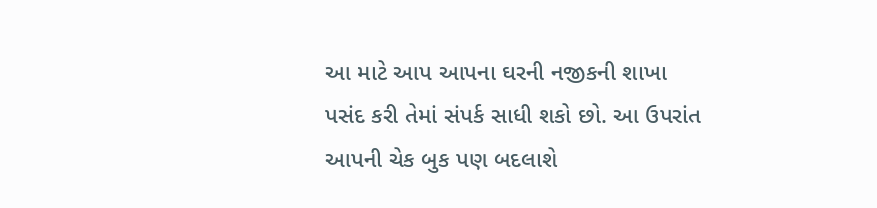આ માટે આપ આપના ઘરની નજીકની શાખા પસંદ કરી તેમાં સંપર્ક સાધી શકો છો. આ ઉપરાંત આપની ચેક બુક પણ બદલાશે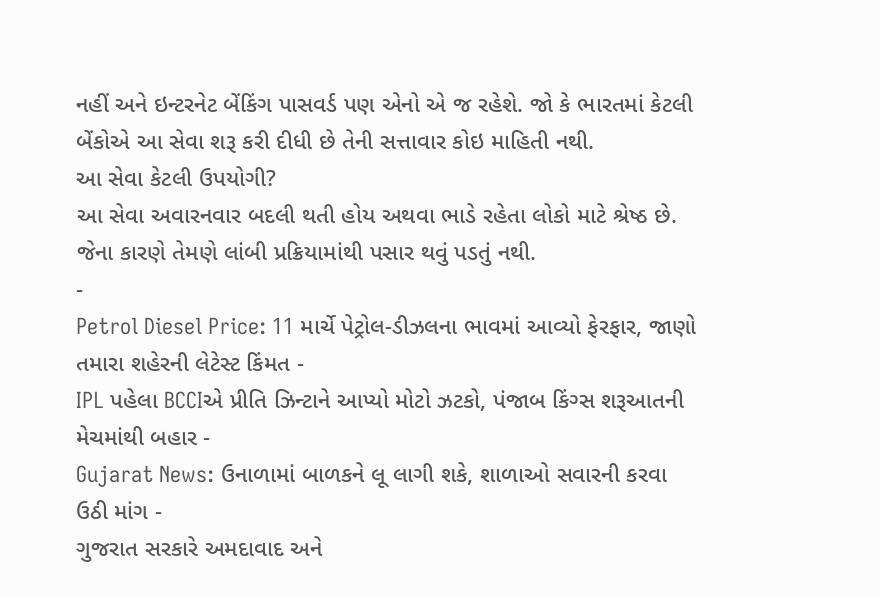નહીં અને ઇન્ટરનેટ બેંકિંગ પાસવર્ડ પણ એનો એ જ રહેશે. જો કે ભારતમાં કેટલી બેંકોએ આ સેવા શરૂ કરી દીધી છે તેની સત્તાવાર કોઇ માહિતી નથી.
આ સેવા કેટલી ઉપયોગી?
આ સેવા અવારનવાર બદલી થતી હોય અથવા ભાડે રહેતા લોકો માટે શ્રેષ્ઠ છે. જેના કારણે તેમણે લાંબી પ્રક્રિયામાંથી પસાર થવું પડતું નથી.
-
Petrol Diesel Price: 11 માર્ચે પેટ્રોલ-ડીઝલના ભાવમાં આવ્યો ફેરફાર, જાણો તમારા શહેરની લેટેસ્ટ કિંમત -
IPL પહેલા BCCIએ પ્રીતિ ઝિન્ટાને આપ્યો મોટો ઝટકો, પંજાબ કિંગ્સ શરૂઆતની મેચમાંથી બહાર -
Gujarat News: ઉનાળામાં બાળકને લૂ લાગી શકે, શાળાઓ સવારની કરવા ઉઠી માંગ -
ગુજરાત સરકારે અમદાવાદ અને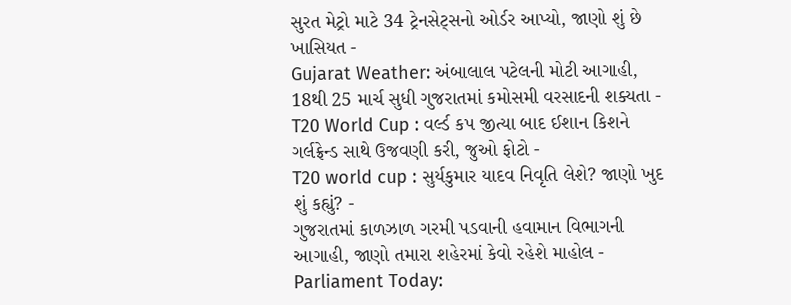સુરત મેટ્રો માટે 34 ટ્રેનસેટ્સનો ઓર્ડર આપ્યો, જાણો શું છે ખાસિયત -
Gujarat Weather: અંબાલાલ પટેલની મોટી આગાહી, 18થી 25 માર્ચ સુધી ગુજરાતમાં કમોસમી વરસાદની શક્યતા -
T20 World Cup : વર્લ્ડ કપ જીત્યા બાદ ઈશાન કિશને ગર્લફ્રેન્ડ સાથે ઉજવણી કરી, જુઓ ફોટો -
T20 world cup : સુર્યકુમાર યાદવ નિવૃતિ લેશે? જાણો ખુદ શું કહ્યું? -
ગુજરાતમાં કાળઝાળ ગરમી પડવાની હવામાન વિભાગની આગાહી, જાણો તમારા શહેરમાં કેવો રહેશે માહોલ -
Parliament Today: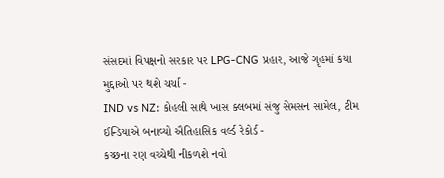સંસદમાં વિપક્ષનો સરકાર પર LPG-CNG પ્રહાર, આજે ગૃહમાં કયા મુદ્દાઓ પર થશે ચર્ચા -
IND vs NZ: કોહલી સાથે ખાસ ક્લબમાં સંજુ સેમસન સામેલ, ટીમ ઈન્ડિયાએ બનાવ્યો ઐતિહાસિક વર્લ્ડ રેકોર્ડ -
કચ્છના રણ વચ્ચેથી નીકળશે નવો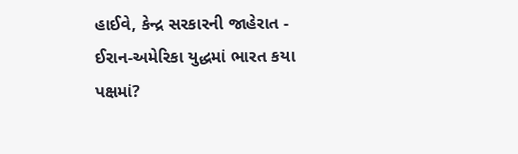હાઈવે, કેન્દ્ર સરકારની જાહેરાત -
ઈરાન-અમેરિકા યુદ્ધમાં ભારત કયા પક્ષમાં?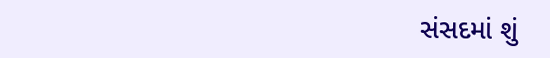સંસદમાં શું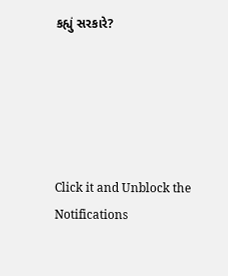કહ્યું સરકારે?





Click it and Unblock the Notifications